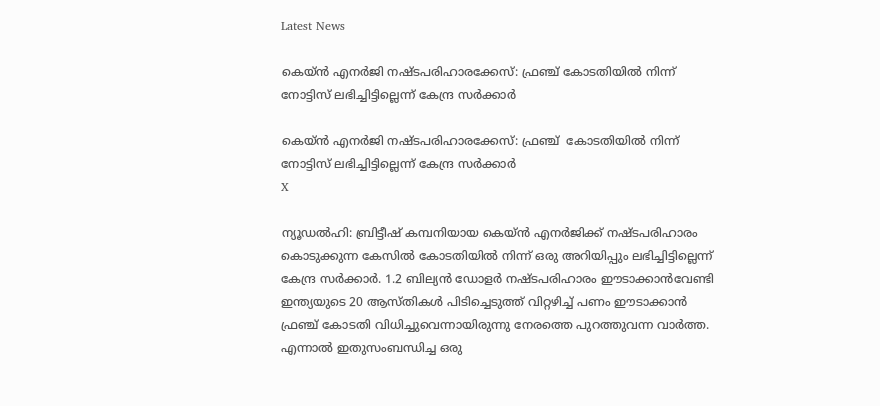Latest News

കെയ്ന്‍ എനര്‍ജി നഷ്ടപരിഹാരക്കേസ്: ഫ്രഞ്ച് കോടതിയില്‍ നിന്ന് നോട്ടിസ് ലഭിച്ചിട്ടില്ലെന്ന് കേന്ദ്ര സര്‍ക്കാര്‍

കെയ്ന്‍ എനര്‍ജി നഷ്ടപരിഹാരക്കേസ്: ഫ്രഞ്ച്  കോടതിയില്‍ നിന്ന് നോട്ടിസ് ലഭിച്ചിട്ടില്ലെന്ന് കേന്ദ്ര സര്‍ക്കാര്‍
X

ന്യൂഡല്‍ഹി: ബ്രിട്ടീഷ് കമ്പനിയായ കെയ്ന്‍ എനര്‍ജിക്ക് നഷ്ടപരിഹാരം കൊടുക്കുന്ന കേസില്‍ കോടതിയില്‍ നിന്ന് ഒരു അറിയിപ്പും ലഭിച്ചിട്ടില്ലെന്ന് കേന്ദ്ര സര്‍ക്കാര്‍. 1.2 ബില്യന്‍ ഡോളര്‍ നഷ്ടപരിഹാരം ഈടാക്കാന്‍വേണ്ടി ഇന്ത്യയുടെ 20 ആസ്തികള്‍ പിടിച്ചെടുത്ത് വിറ്റഴിച്ച് പണം ഈടാക്കാന്‍ ഫ്രഞ്ച് കോടതി വിധിച്ചുവെന്നായിരുന്നു നേരത്തെ പുറത്തുവന്ന വാര്‍ത്ത. എന്നാല്‍ ഇതുസംബന്ധിച്ച ഒരു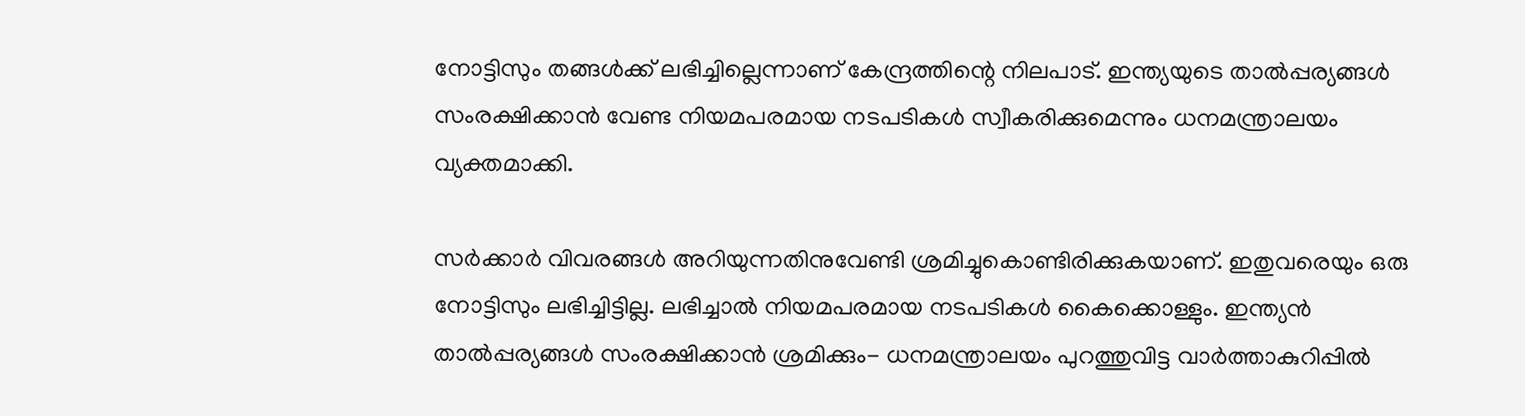നോട്ടിസും തങ്ങള്‍ക്ക് ലഭിച്ചില്ലെന്നാണ് കേന്ദ്രത്തിന്റെ നിലപാട്. ഇന്ത്യയുടെ താല്‍പ്പര്യങ്ങള്‍ സംരക്ഷിക്കാന്‍ വേണ്ട നിയമപരമായ നടപടികള്‍ സ്വീകരിക്കുമെന്നും ധനമന്ത്രാലയം വ്യക്തമാക്കി.

സര്‍ക്കാര്‍ വിവരങ്ങള്‍ അറിയുന്നതിനുവേണ്ടി ശ്രമിച്ചുകൊണ്ടിരിക്കുകയാണ്. ഇതുവരെയും ഒരു നോട്ടിസും ലഭിച്ചിട്ടില്ല. ലഭിച്ചാല്‍ നിയമപരമായ നടപടികള്‍ കൈക്കൊള്ളും. ഇന്ത്യന്‍ താല്‍പ്പര്യങ്ങള്‍ സംരക്ഷിക്കാന്‍ ശ്രമിക്കും- ധനമന്ത്രാലയം പുറത്തുവിട്ട വാര്‍ത്താകുറിപ്പില്‍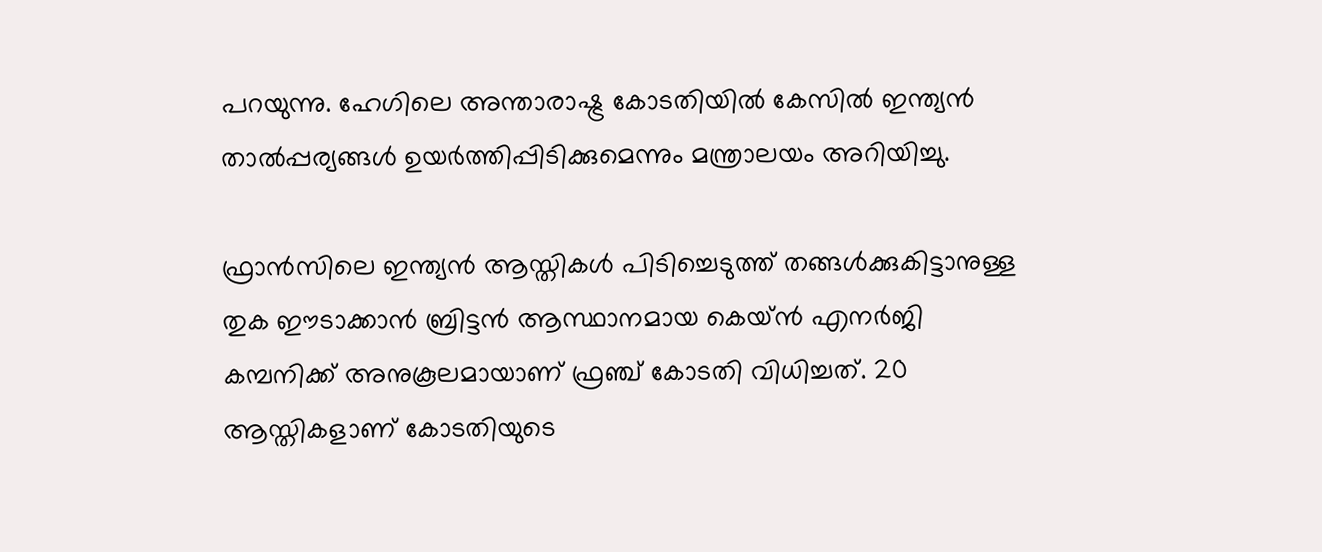പറയുന്നു. ഹേഗിലെ അന്താരാഷ്ട്ര കോടതിയില്‍ കേസില്‍ ഇന്ത്യന്‍ താല്‍പ്പര്യങ്ങള്‍ ഉയര്‍ത്തിപ്പിടിക്കുമെന്നും മന്ത്രാലയം അറിയിച്ചു.

ഫ്രാന്‍സിലെ ഇന്ത്യന്‍ ആസ്തികള്‍ പിടിച്ചെടുത്ത് തങ്ങള്‍ക്കുകിട്ടാനുള്ള തുക ഈടാക്കാന്‍ ബ്രിട്ടന്‍ ആസ്ഥാനമായ കെയ്ന്‍ എനര്‍ജി കമ്പനിക്ക് അനുകൂലമായാണ് ഫ്രഞ്ച് കോടതി വിധിച്ചത്. 20 ആസ്തികളാണ് കോടതിയുടെ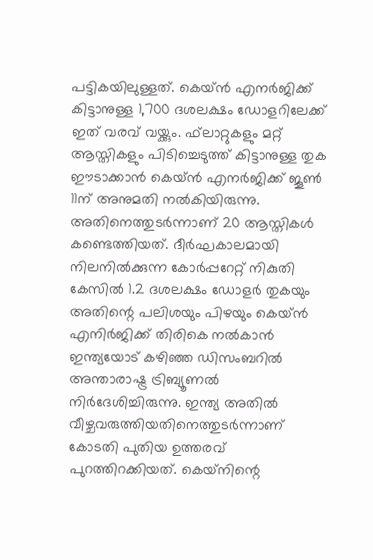പട്ടികയിലുള്ളത്. കെയ്ന്‍ എനര്‍ജിക്ക് കിട്ടാനുള്ള 1,700 ദശലക്ഷം ഡോളറിലേക്ക് ഇത് വരവ് വയ്ക്കും. ഫ്‌ലാറ്റുകളും മറ്റ് ആസ്തികളും പിടിച്ചെടുത്ത് കിട്ടാനുള്ള തുക ഈടാക്കാന്‍ കെയ്ന്‍ എനര്‍ജിക്ക് ജൂണ്‍ 11ന് അനുമതി നല്‍കിയിരുന്നു. അതിനെത്തുടര്‍ന്നാണ് 20 ആസ്തികള്‍ കണ്ടെത്തിയത്. ദീര്‍ഘകാലമായി നിലനില്‍ക്കുന്ന കോര്‍പ്പറേറ്റ് നികുതി കേസില്‍ 1.2 ദശലക്ഷം ഡോളര്‍ തുകയും അതിന്റെ പലിശയും പിഴയും കെയ്ന്‍ എനിര്‍ജിക്ക് തിരികെ നല്‍കാന്‍ ഇന്ത്യയോട് കഴിഞ്ഞ ഡിസംബറില്‍ അന്താരാഷ്ട്ര ട്രിബ്യൂണല്‍ നിര്‍ദേശിച്ചിരുന്നു. ഇന്ത്യ അതില്‍ വീഴ്ചവരുത്തിയതിനെത്തുടര്‍ന്നാണ് കോടതി പുതിയ ഉത്തരവ് പുറത്തിറക്കിയത്. കെയ്‌നിന്റെ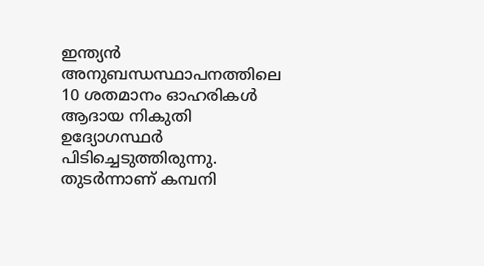ഇന്ത്യന്‍ അനുബന്ധസ്ഥാപനത്തിലെ 10 ശതമാനം ഓഹരികള്‍ ആദായ നികുതി ഉദ്യോഗസ്ഥര്‍ പിടിച്ചെടുത്തിരുന്നു. തുടര്‍ന്നാണ് കമ്പനി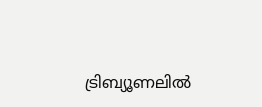ട്രിബ്യൂണലില്‍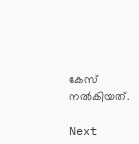കേസ് നല്‍കിയത്.

Next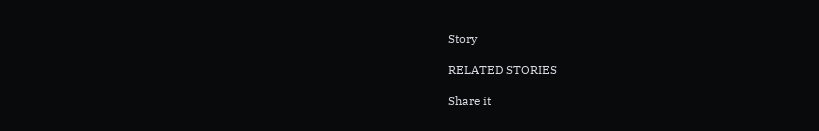Story

RELATED STORIES

Share it